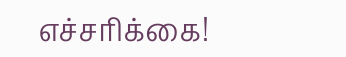எச்சரிக்கை!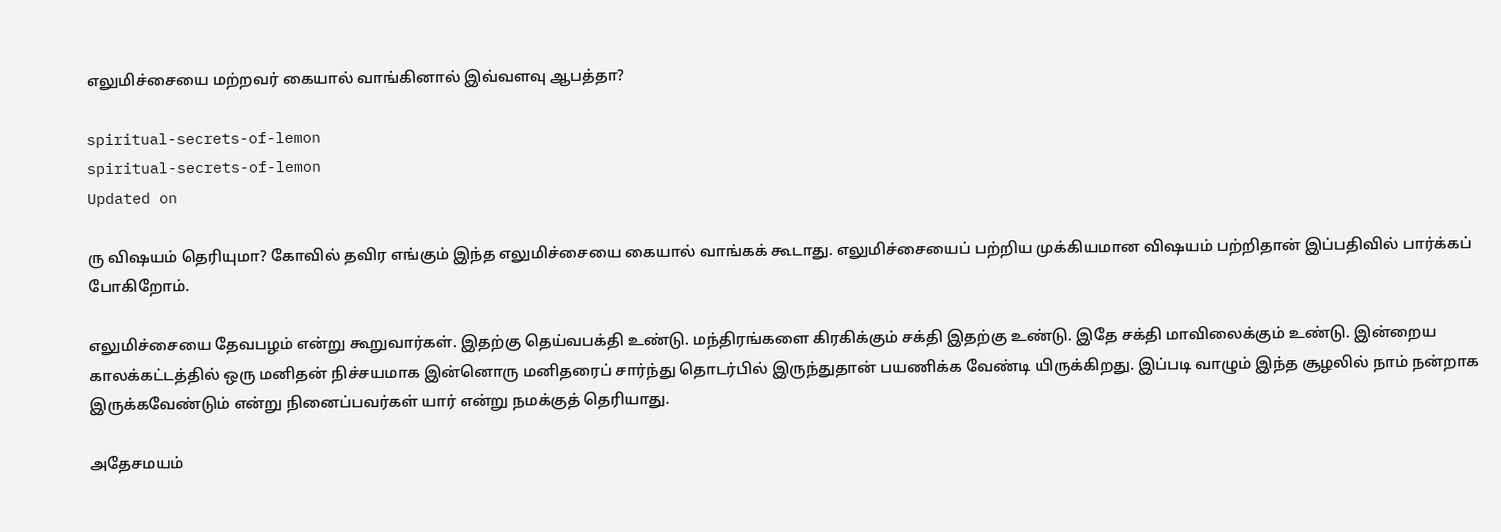எலுமிச்சையை மற்றவர் கையால் வாங்கினால் இவ்வளவு ஆபத்தா?

spiritual-secrets-of-lemon
spiritual-secrets-of-lemon
Updated on

ரு விஷயம் தெரியுமா? கோவில் தவிர எங்கும் இந்த எலுமிச்சையை கையால் வாங்கக் கூடாது. எலுமிச்சையைப் பற்றிய முக்கியமான விஷயம் பற்றிதான் இப்பதிவில் பார்க்கப் போகிறோம்.

எலுமிச்சையை தேவபழம் என்று கூறுவார்கள். இதற்கு தெய்வபக்தி உண்டு. மந்திரங்களை கிரகிக்கும் சக்தி இதற்கு உண்டு. இதே சக்தி மாவிலைக்கும் உண்டு. இன்றைய காலக்கட்டத்தில் ஒரு மனிதன் நிச்சயமாக இன்னொரு மனிதரைப் சார்ந்து தொடர்பில் இருந்துதான் பயணிக்க வேண்டி யிருக்கிறது. இப்படி வாழும் இந்த சூழலில் நாம் நன்றாக இருக்கவேண்டும் என்று நினைப்பவர்கள் யார் என்று நமக்குத் தெரியாது.

அதேசமயம்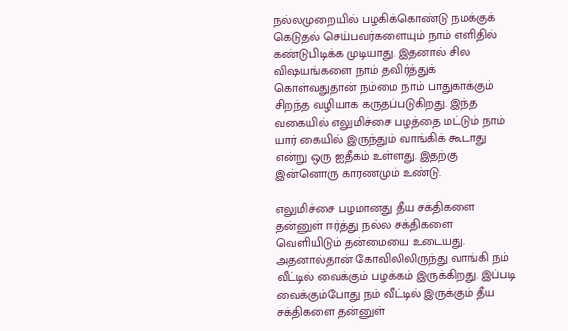நல்லமுறையில் பழகிக்கொண்டு நமக்குக் கெடுதல் செய்பவர்களையும் நாம் எளிதில் கண்டுபிடிக்க முடியாது. இதனால் சில விஷயங்களை நாம் தவிர்த்துக் கொள்வதுதான் நம்மை நாம் பாதுகாக்கும் சிறந்த வழியாக கருதப்படுகிறது. இந்த வகையில் எலுமிச்சை பழத்தை மட்டும் நாம் யார் கையில் இருந்தும் வாங்கிக் கூடாது என்று ஒரு ஐதீகம் உள்ளது. இதற்கு இன்னொரு காரணமும் உண்டு.

எலுமிச்சை பழமானது தீய சக்திகளை தன்னுள் ஈர்த்து நல்ல சக்திகளை வெளியிடும் தன்மையை உடையது. அதனால்தான் கோவிலிலிருந்து வாங்கி நம் வீட்டில் வைக்கும் பழக்கம் இருக்கிறது. இப்படி வைக்கும்போது நம் வீட்டில் இருக்கும் தீய சக்திகளை தன்னுள்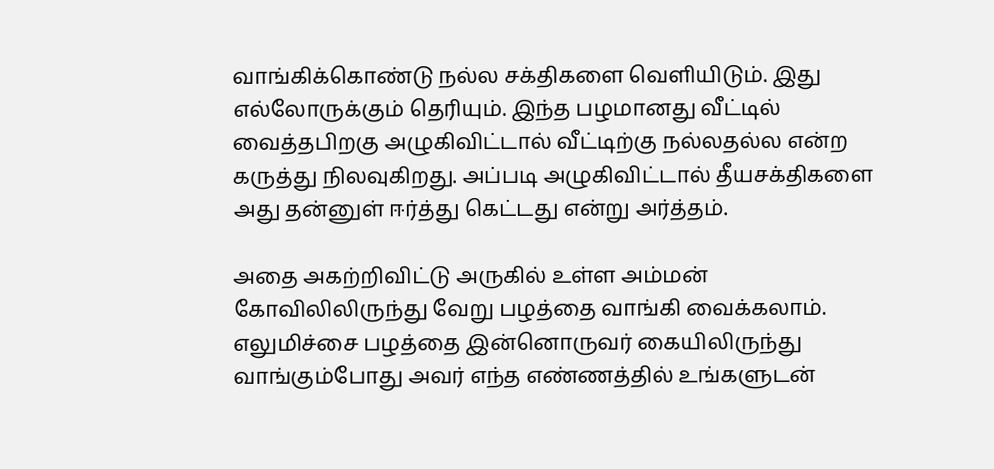வாங்கிக்கொண்டு நல்ல சக்திகளை வெளியிடும். இது எல்லோருக்கும் தெரியும். இந்த பழமானது வீட்டில் வைத்தபிறகு அழுகிவிட்டால் வீட்டிற்கு நல்லதல்ல என்ற கருத்து நிலவுகிறது. அப்படி அழுகிவிட்டால் தீயசக்திகளை அது தன்னுள் ஈர்த்து கெட்டது என்று அர்த்தம்.

அதை அகற்றிவிட்டு அருகில் உள்ள அம்மன் கோவிலிலிருந்து வேறு பழத்தை வாங்கி வைக்கலாம். எலுமிச்சை பழத்தை இன்னொருவர் கையிலிருந்து வாங்கும்போது அவர் எந்த எண்ணத்தில் உங்களுடன்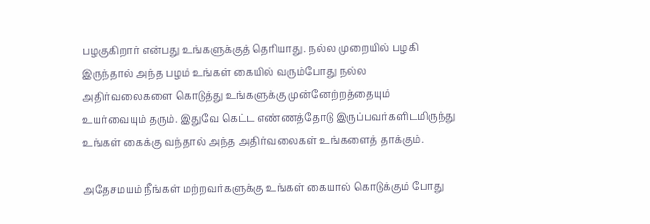பழகுகிறார் என்பது உங்களுக்குத் தெரியாது. நல்ல முறையில் பழகி இருந்தால் அந்த பழம் உங்கள் கையில் வரும்போது நல்ல அதிர்வலைகளை கொடுத்து உங்களுக்கு முன்னேற்றத்தையும் உயர்வையும் தரும். இதுவே கெட்ட எண்ணத்தோடு இருப்பவர்களிடமிருந்து உங்கள் கைக்கு வந்தால் அந்த அதிர்வலைகள் உங்களைத் தாக்கும்.

அதேசமயம் நீங்கள் மற்றவர்களுக்கு உங்கள் கையால் கொடுக்கும் போது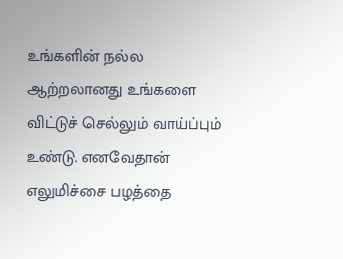உங்களின் நல்ல ஆற்றலானது உங்களை விட்டுச் செல்லும் வாய்ப்பும் உண்டு. எனவேதான் எலுமிச்சை பழத்தை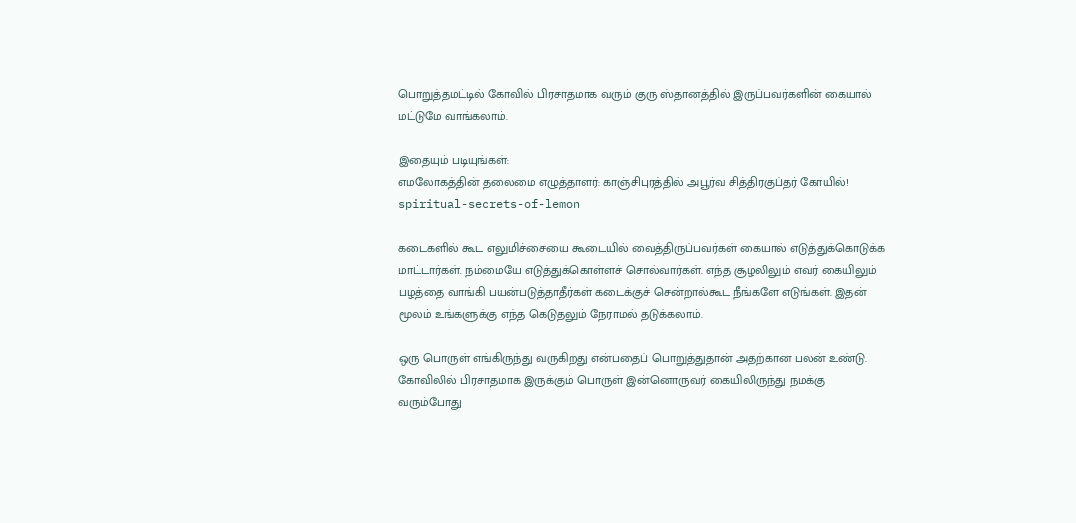பொறுத்தமட்டில் கோவில் பிரசாதமாக வரும் குரு ஸ்தானத்தில் இருப்பவர்களின் கையால் மட்டுமே வாங்கலாம்.

இதையும் படியுங்கள்:
எமலோகத்தின் தலைமை எழுத்தாளர்: காஞ்சிபுரத்தில் அபூர்வ சித்திரகுப்தர் கோயில்!
spiritual-secrets-of-lemon

கடைகளில் கூட எலுமிச்சையை கூடையில் வைத்திருப்பவர்கள் கையால் எடுத்துக்கொடுக்க மாட்டார்கள். நம்மையே எடுத்துக்கொள்ளச் சொல்வார்கள். எந்த சூழலிலும் எவர் கையிலும் பழத்தை வாங்கி பயன்படுத்தாதீர்கள்‌ கடைக்குச் சென்றால்கூட நீங்களே எடுங்கள். இதன் மூலம் உங்களுக்கு எந்த கெடுதலும் நேராமல் தடுக்கலாம்.

ஒரு பொருள் எங்கிருந்து வருகிறது என்பதைப் பொறுத்துதான் அதற்கான பலன் உண்டு. கோவிலில் பிரசாதமாக இருக்கும் பொருள் இன்னொருவர் கையிலிருந்து நமக்கு வரும்போது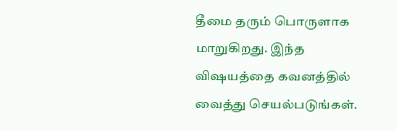தீமை தரும் பொருளாக மாறுகிறது. இந்த விஷயத்தை கவனத்தில் வைத்து செயல்படுங்கள்.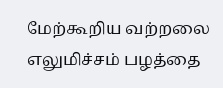மேற்கூறிய வற்றலை எலுமிச்சம் பழத்தை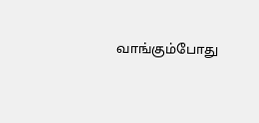வாங்கும்போது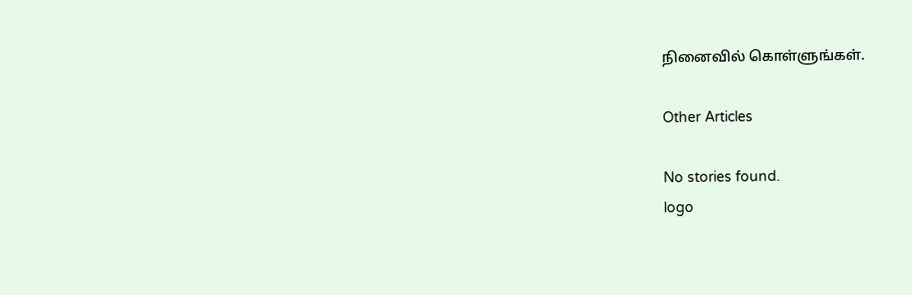நினைவில் கொள்ளுங்கள்.

Other Articles

No stories found.
logo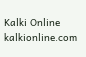Kalki Online
kalkionline.com